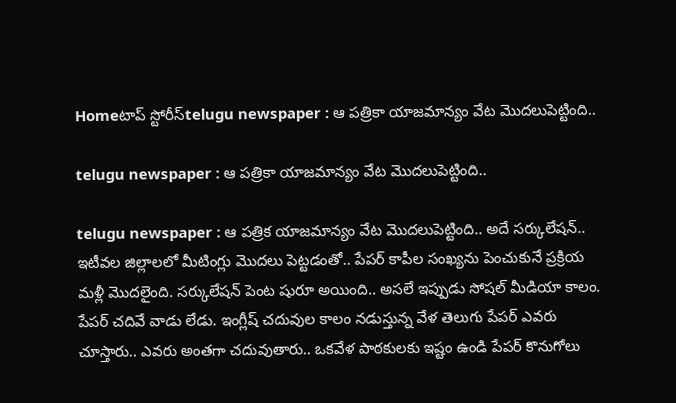Homeటాప్ స్టోరీస్telugu newspaper : ఆ పత్రికా యాజమాన్యం వేట మొదలుపెట్టింది..

telugu newspaper : ఆ పత్రికా యాజమాన్యం వేట మొదలుపెట్టింది..

telugu newspaper : ఆ పత్రిక యాజమాన్యం వేట మొదలుపెట్టింది.. అదే సర్కులేషన్.. ఇటీవల జిల్లాలలో మీటింగ్లు మొదలు పెట్టడంతో.. పేపర్ కాపీల సంఖ్యను పెంచుకునే ప్రక్రియ మళ్లీ మొదలైంది. సర్కులేషన్ పెంట షురూ అయింది.. అసలే ఇప్పుడు సోషల్ మీడియా కాలం. పేపర్ చదివే వాడు లేడు. ఇంగ్లీష్ చదువుల కాలం నడుస్తున్న వేళ తెలుగు పేపర్ ఎవరు చూస్తారు.. ఎవరు అంతగా చదువుతారు.. ఒకవేళ పాఠకులకు ఇష్టం ఉండి పేపర్ కొనుగోలు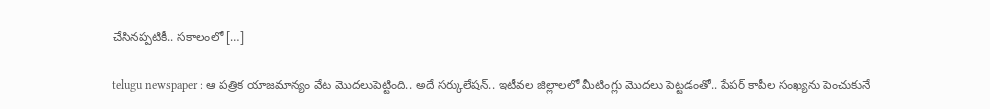చేసినప్పటికీ.. సకాలంలో […]

telugu newspaper : ఆ పత్రిక యాజమాన్యం వేట మొదలుపెట్టింది.. అదే సర్కులేషన్.. ఇటీవల జిల్లాలలో మీటింగ్లు మొదలు పెట్టడంతో.. పేపర్ కాపీల సంఖ్యను పెంచుకునే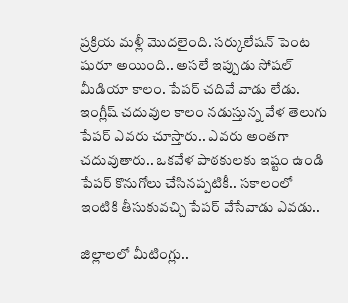ప్రక్రియ మళ్లీ మొదలైంది. సర్కులేషన్ పెంట షురూ అయింది.. అసలే ఇప్పుడు సోషల్ మీడియా కాలం. పేపర్ చదివే వాడు లేడు. ఇంగ్లీష్ చదువుల కాలం నడుస్తున్న వేళ తెలుగు పేపర్ ఎవరు చూస్తారు.. ఎవరు అంతగా చదువుతారు.. ఒకవేళ పాఠకులకు ఇష్టం ఉండి పేపర్ కొనుగోలు చేసినప్పటికీ.. సకాలంలో ఇంటికి తీసుకువచ్చి పేపర్ వేసేవాడు ఎవడు..

జిల్లాలలో మీటింగ్లు..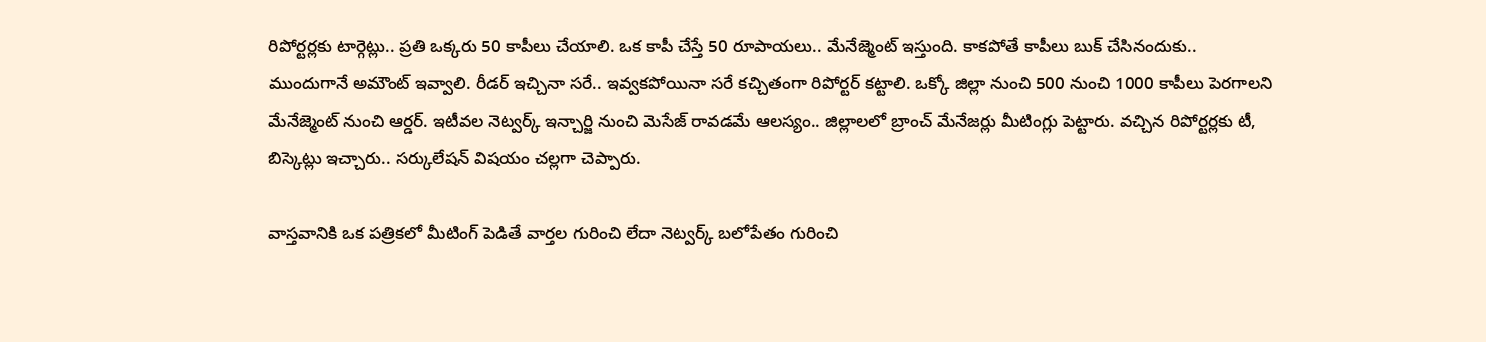రిపోర్టర్లకు టార్గెట్లు.. ప్రతి ఒక్కరు 50 కాపీలు చేయాలి. ఒక కాపీ చేస్తే 50 రూపాయలు.. మేనేజ్మెంట్ ఇస్తుంది. కాకపోతే కాపీలు బుక్ చేసినందుకు.. ముందుగానే అమౌంట్ ఇవ్వాలి. రీడర్ ఇచ్చినా సరే.. ఇవ్వకపోయినా సరే కచ్చితంగా రిపోర్టర్ కట్టాలి. ఒక్కో జిల్లా నుంచి 500 నుంచి 1000 కాపీలు పెరగాలని మేనేజ్మెంట్ నుంచి ఆర్డర్. ఇటీవల నెట్వర్క్ ఇన్చార్జి నుంచి మెసేజ్ రావడమే ఆలస్యం.. జిల్లాలలో బ్రాంచ్ మేనేజర్లు మీటింగ్లు పెట్టారు. వచ్చిన రిపోర్టర్లకు టీ, బిస్కెట్లు ఇచ్చారు.. సర్కులేషన్ విషయం చల్లగా చెప్పారు.

వాస్తవానికి ఒక పత్రికలో మీటింగ్ పెడితే వార్తల గురించి లేదా నెట్వర్క్ బలోపేతం గురించి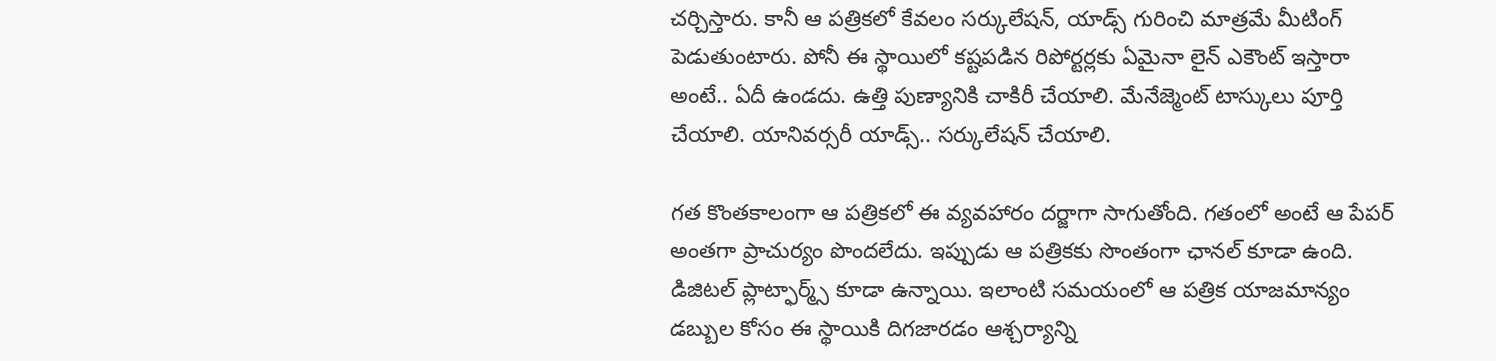చర్చిస్తారు. కానీ ఆ పత్రికలో కేవలం సర్కులేషన్, యాడ్స్ గురించి మాత్రమే మీటింగ్ పెడుతుంటారు. పోనీ ఈ స్థాయిలో కష్టపడిన రిపోర్టర్లకు ఏమైనా లైన్ ఎకౌంట్ ఇస్తారా అంటే.. ఏదీ ఉండదు. ఉత్తి పుణ్యానికి చాకిరీ చేయాలి. మేనేజ్మెంట్ టాస్కులు పూర్తి చేయాలి. యానివర్సరీ యాడ్స్.. సర్కులేషన్ చేయాలి.

గత కొంతకాలంగా ఆ పత్రికలో ఈ వ్యవహారం దర్జాగా సాగుతోంది. గతంలో అంటే ఆ పేపర్ అంతగా ప్రాచుర్యం పొందలేదు. ఇప్పుడు ఆ పత్రికకు సొంతంగా ఛానల్ కూడా ఉంది. డిజిటల్ ప్లాట్ఫార్మ్స్ కూడా ఉన్నాయి. ఇలాంటి సమయంలో ఆ పత్రిక యాజమాన్యం డబ్బుల కోసం ఈ స్థాయికి దిగజారడం ఆశ్చర్యాన్ని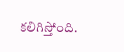కలిగిస్తోంది.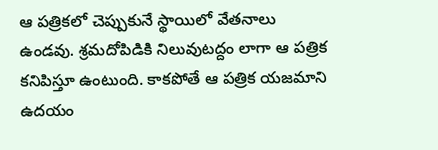ఆ పత్రికలో చెప్పుకునే స్థాయిలో వేతనాలు ఉండవు. శ్రమదోపిడికి నిలువుటద్దం లాగా ఆ పత్రిక కనిపిస్తూ ఉంటుంది. కాకపోతే ఆ పత్రిక యజమాని ఉదయం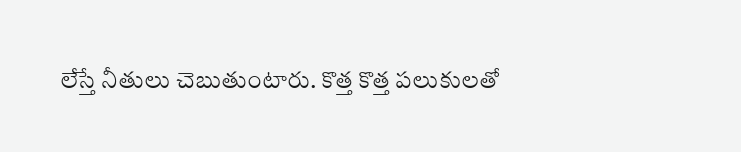లేస్తే నీతులు చెబుతుంటారు. కొత్త కొత్త పలుకులతో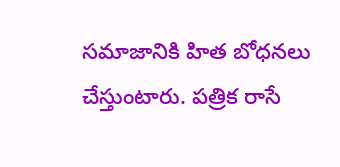సమాజానికి హిత బోధనలు చేస్తుంటారు. పత్రిక రాసే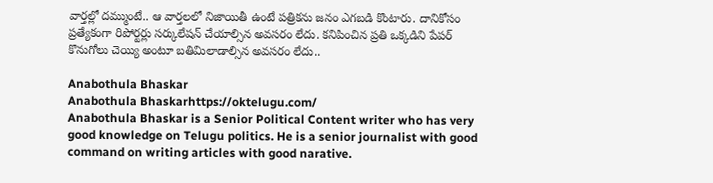వార్తల్లో దమ్ముంటే.. ఆ వార్తలలో నిజాయితీ ఉంటే పత్రికను జనం ఎగబడి కొంటారు. దానికోసం ప్రత్యేకంగా రిపోర్టర్లు సర్కులేషన్ చేయాల్సిన అవసరం లేదు. కనిపించిన ప్రతి ఒక్కడిని పేపర్ కొనుగోలు చెయ్యి అంటూ బతిమిలాడాల్సిన అవసరం లేదు..

Anabothula Bhaskar
Anabothula Bhaskarhttps://oktelugu.com/
Anabothula Bhaskar is a Senior Political Content writer who has very good knowledge on Telugu politics. He is a senior journalist with good command on writing articles with good narative.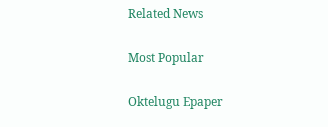Related News

Most Popular

Oktelugu Epaper